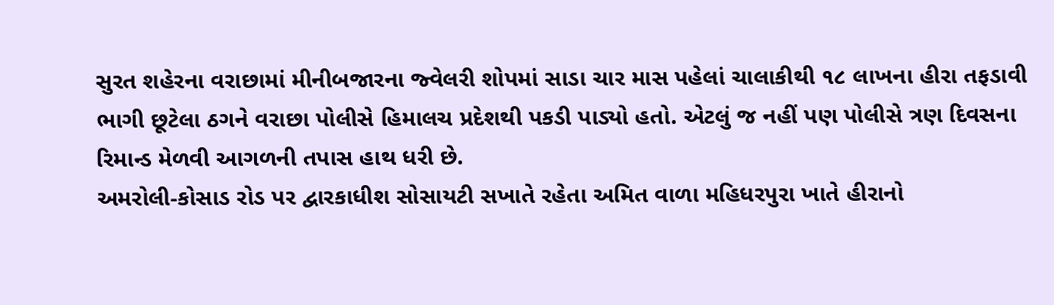સુરત શહેરના વરાછામાં મીનીબજારના જ્વેલરી શોપમાં સાડા ચાર માસ પહેલાં ચાલાકીથી ૧૮ લાખના હીરા તફડાવી ભાગી છૂટેલા ઠગને વરાછા પોલીસે હિમાલચ પ્રદેશથી પકડી પાડ્યો હતો. એટલું જ નહીં પણ પોલીસે ત્રણ દિવસના રિમાન્ડ મેળવી આગળની તપાસ હાથ ધરી છે.
અમરોલી-કોસાડ રોડ પર દ્વારકાધીશ સોસાયટી સખાતે રહેતા અમિત વાળા મહિધરપુરા ખાતે હીરાનો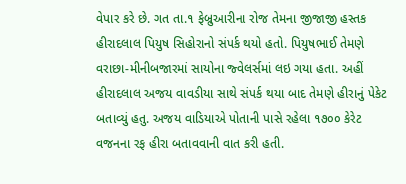વેપાર કરે છે. ગત તા.૧ ફેબ્રુઆરીના રોજ તેમના જીજાજી હસ્તક હીરાદલાલ પિયુષ સિહોરાનો સંપર્ક થયો હતો. પિયુષભાઈ તેમણે વરાછા-મીનીબજારમાં સાયોના જ્વેલર્સમાં લઇ ગયા હતા. અહીં હીરાદલાલ અજય વાવડીયા સાથે સંપર્ક થયા બાદ તેમણે હીરાનું પેકેટ બતાવ્યું હતુ. અજય વાડિયાએ પોતાની પાસે રહેલા ૧૭૦૦ કેરેટ વજનના રફ હીરા બતાવવાની વાત કરી હતી.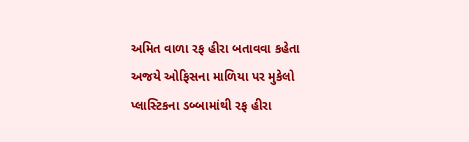અમિત વાળા રફ હીરા બતાવવા કહેતા અજયે ઓફિસના માળિયા પર મુકેલો પ્લાસ્ટિકના ડબ્બામાંથી રફ હીરા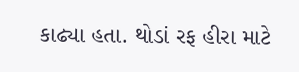કાઢ્યા હતા. થોડાં રફ હીરા માટે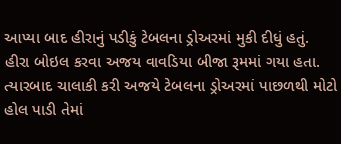આપ્યા બાદ હીરાનું પડીકું ટેબલના ડ્રોઅરમાં મુકી દીધું હતું. હીરા બોઇલ કરવા અજય વાવડિયા બીજા રૂમમાં ગયા હતા. ત્યારબાદ ચાલાકી કરી અજયે ટેબલના ડ્રોઅરમાં પાછળથી મોટો હોલ પાડી તેમાં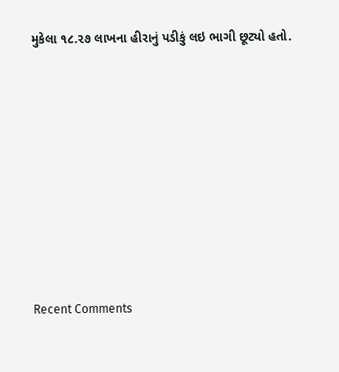મુકેલા ૧૮.૨૭ લાખના હીરાનું પડીકું લઇ ભાગી છૂટ્યો હતો.














Recent Comments